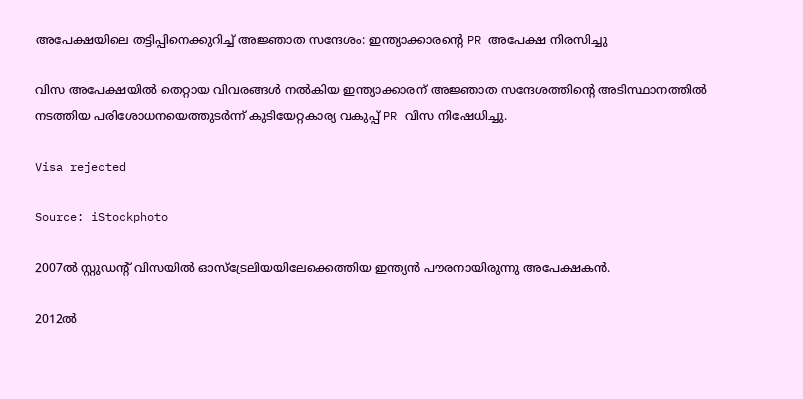അപേക്ഷയിലെ തട്ടിപ്പിനെക്കുറിച്ച് അജ്ഞാത സന്ദേശം: ഇന്ത്യാക്കാരന്റെ PR അപേക്ഷ നിരസിച്ചു

വിസ അപേക്ഷയില്‍ തെറ്റായ വിവരങ്ങള്‍ നല്‍കിയ ഇന്ത്യാക്കാരന് അജ്ഞാത സന്ദേശത്തിന്റെ അടിസ്ഥാനത്തില്‍ നടത്തിയ പരിശോധനയെത്തുടര്‍ന്ന് കുടിയേറ്റകാര്യ വകുപ്പ് PR വിസ നിഷേധിച്ചു.

Visa rejected

Source: iStockphoto

2007ല്‍ സ്റ്റുഡന്റ് വിസയില്‍ ഓസ്‌ട്രേലിയയിലേക്കെത്തിയ ഇന്ത്യന്‍ പൗരനായിരുന്നു അപേക്ഷകന്‍.

2012ല്‍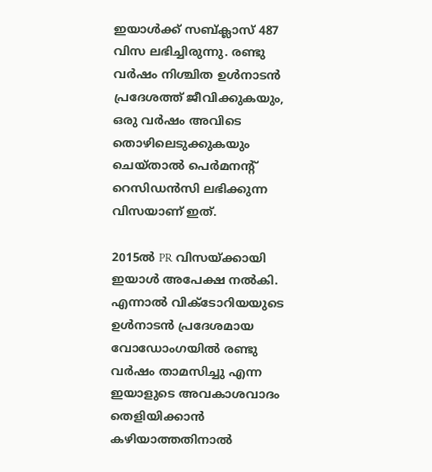ഇയാള്‍ക്ക് സബ്ക്ലാസ് 487 വിസ ലഭിച്ചിരുന്നു. രണ്ടു വര്‍ഷം നിശ്ചിത ഉള്‍നാടന്‍ പ്രദേശത്ത് ജീവിക്കുകയും, ഒരു വര്‍ഷം അവിടെ തൊഴിലെടുക്കുകയും ചെയ്താല്‍ പെര്‍മനന്റ് റെസിഡന്‍സി ലഭിക്കുന്ന വിസയാണ് ഇത്.

2015ല്‍ PR വിസയ്ക്കായി ഇയാള്‍ അപേക്ഷ നല്‍കി. എന്നാല്‍ വിക്ടോറിയയുടെ ഉള്‍നാടന്‍ പ്രദേശമായ വോഡോംഗയില്‍ രണ്ടു വര്‍ഷം താമസിച്ചു എന്ന ഇയാളുടെ അവകാശവാദം തെളിയിക്കാന്‍ കഴിയാത്തതിനാല്‍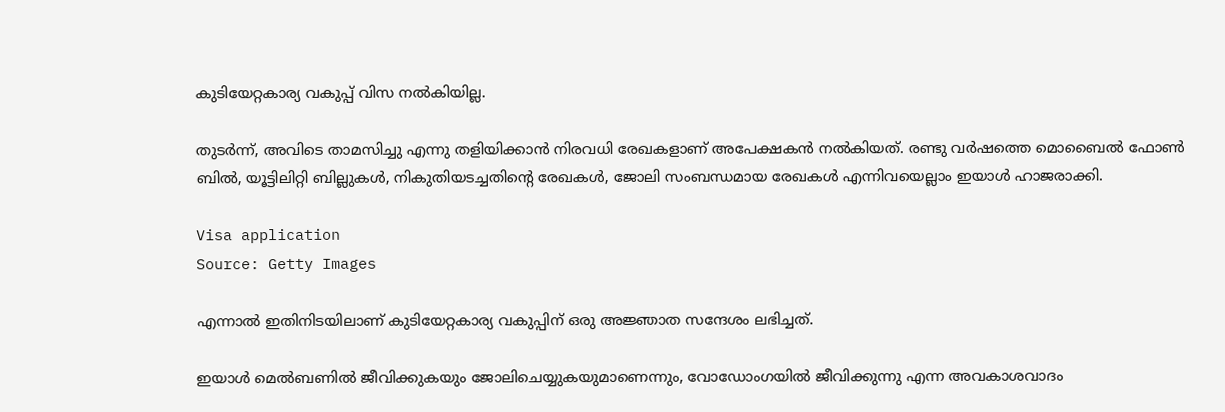കുടിയേറ്റകാര്യ വകുപ്പ് വിസ നല്‍കിയില്ല.

തുടര്‍ന്ന്, അവിടെ താമസിച്ചു എന്നു തളിയിക്കാന്‍ നിരവധി രേഖകളാണ് അപേക്ഷകന്‍ നല്‍കിയത്. രണ്ടു വര്‍ഷത്തെ മൊബൈല്‍ ഫോണ്‍ ബില്‍, യൂട്ടിലിറ്റി ബില്ലുകള്‍, നികുതിയടച്ചതിന്റെ രേഖകള്‍, ജോലി സംബന്ധമായ രേഖകള്‍ എന്നിവയെല്ലാം ഇയാള്‍ ഹാജരാക്കി.

Visa application
Source: Getty Images

എന്നാല്‍ ഇതിനിടയിലാണ് കുടിയേറ്റകാര്യ വകുപ്പിന് ഒരു അജ്ഞാത സന്ദേശം ലഭിച്ചത്.

ഇയാള്‍ മെല്‍ബണില്‍ ജീവിക്കുകയും ജോലിചെയ്യുകയുമാണെന്നും, വോഡോംഗയില്‍ ജീവിക്കുന്നു എന്ന അവകാശവാദം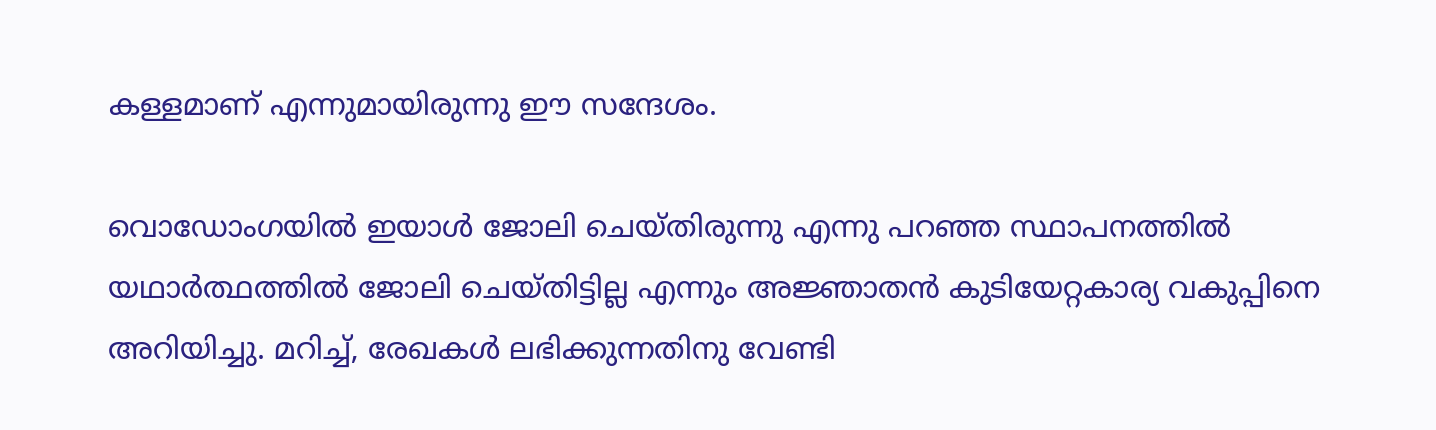കള്ളമാണ് എന്നുമായിരുന്നു ഈ സന്ദേശം.

വൊഡോംഗയില്‍ ഇയാള്‍ ജോലി ചെയ്തിരുന്നു എന്നു പറഞ്ഞ സ്ഥാപനത്തില്‍ യഥാര്‍ത്ഥത്തില്‍ ജോലി ചെയ്തിട്ടില്ല എന്നും അജ്ഞാതന്‍ കുടിയേറ്റകാര്യ വകുപ്പിനെ അറിയിച്ചു. മറിച്ച്, രേഖകള്‍ ലഭിക്കുന്നതിനു വേണ്ടി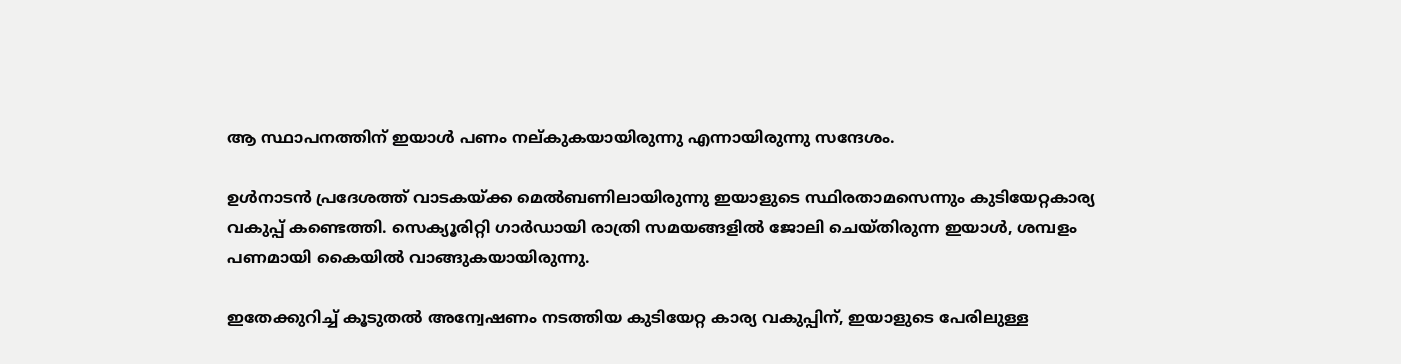ആ സ്ഥാപനത്തിന് ഇയാള്‍ പണം നല്കുകയായിരുന്നു എന്നായിരുന്നു സന്ദേശം.

ഉള്‍നാടന്‍ പ്രദേശത്ത് വാടകയ്ക്ക മെല്‍ബണിലായിരുന്നു ഇയാളുടെ സ്ഥിരതാമസെന്നും കുടിയേറ്റകാര്യ വകുപ്പ് കണ്ടെത്തി. സെക്യൂരിറ്റി ഗാര്‍ഡായി രാത്രി സമയങ്ങളില്‍ ജോലി ചെയ്തിരുന്ന ഇയാള്‍, ശമ്പളം പണമായി കൈയില്‍ വാങ്ങുകയായിരുന്നു.

ഇതേക്കുറിച്ച് കൂടുതല്‍ അന്വേഷണം നടത്തിയ കുടിയേറ്റ കാര്യ വകുപ്പിന്, ഇയാളുടെ പേരിലുള്ള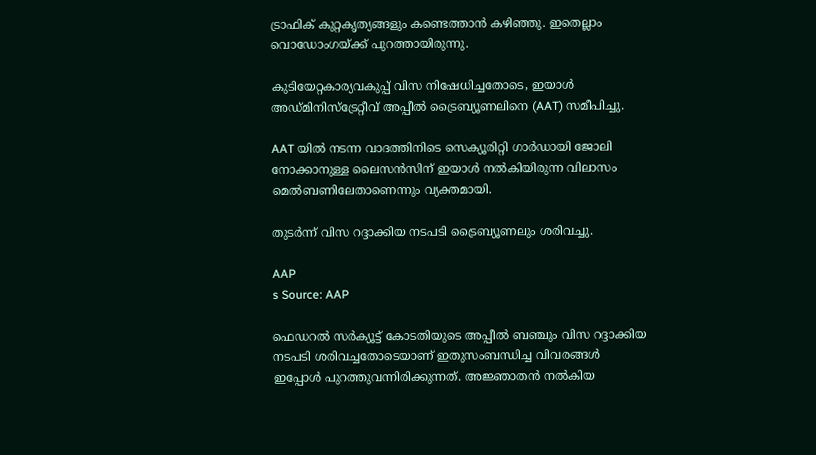ട്രാഫിക് കുറ്റകൃത്യങ്ങളും കണ്ടെത്താന്‍ കഴിഞ്ഞു. ഇതെല്ലാം വൊഡോംഗയ്ക്ക് പുറത്തായിരുന്നു.

കുടിയേറ്റകാര്യവകുപ്പ് വിസ നിഷേധിച്ചതോടെ, ഇയാള്‍ അഡ്മിനിസ്‌ട്രേറ്റീവ് അപ്പീല്‍ ട്രൈബ്യൂണലിനെ (AAT) സമീപിച്ചു.

AAT യില്‍ നടന്ന വാദത്തിനിടെ സെക്യൂരിറ്റി ഗാര്‍ഡായി ജോലി നോക്കാനുള്ള ലൈസന്‍സിന് ഇയാള്‍ നല്‍കിയിരുന്ന വിലാസം മെല്‍ബണിലേതാണെന്നും വ്യക്തമായി.

തുടര്‍ന്ന് വിസ റദ്ദാക്കിയ നടപടി ട്രൈബ്യൂണലും ശരിവച്ചു.

AAP
s Source: AAP

ഫെഡറല്‍ സര്‍ക്യൂട്ട് കോടതിയുടെ അപ്പീല്‍ ബഞ്ചും വിസ റദ്ദാക്കിയ നടപടി ശരിവച്ചതോടെയാണ് ഇതുസംബന്ധിച്ച വിവരങ്ങള്‍ ഇപ്പോള്‍ പുറത്തുവന്നിരിക്കുന്നത്. അജ്ഞാതന്‍ നല്‍കിയ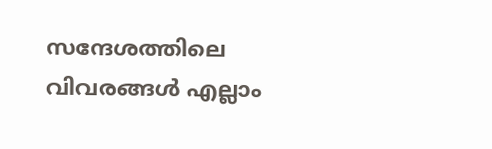സന്ദേശത്തിലെ വിവരങ്ങള്‍ എല്ലാം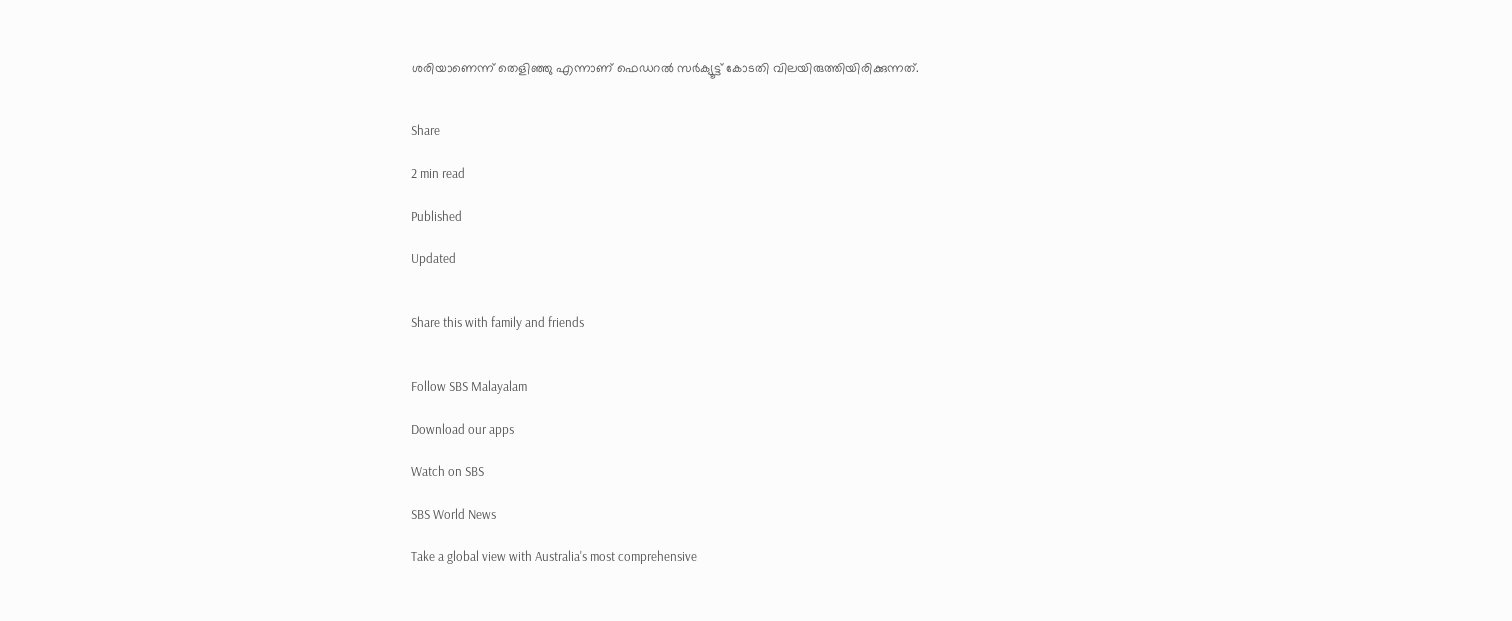ശരിയാണെന്ന് തെളിഞ്ഞു എന്നാണ് ഫെഡറല്‍ സര്‍ക്യൂട്ട് കോടതി വിലയിരുത്തിയിരിക്കുന്നത്.


Share

2 min read

Published

Updated


Share this with family and friends


Follow SBS Malayalam

Download our apps

Watch on SBS

SBS World News

Take a global view with Australia's most comprehensive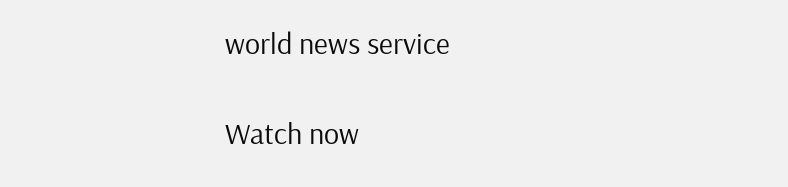world news service

Watch now